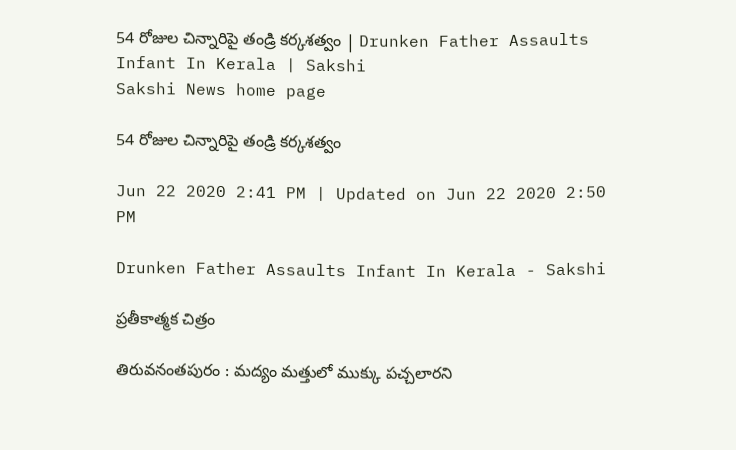54 రోజుల చిన్నారిపై తండ్రి కర్కశత్వం | Drunken Father Assaults Infant In Kerala | Sakshi
Sakshi News home page

54 రోజుల చిన్నారిపై తండ్రి కర్కశత్వం

Jun 22 2020 2:41 PM | Updated on Jun 22 2020 2:50 PM

Drunken Father Assaults Infant In Kerala - Sakshi

ప్రతీకాత్మక చిత్రం

తిరువనంతపురం : మద్యం మత్తులో ముక్కు పచ్చలారని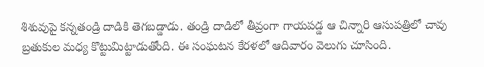శిశువుపై కన్నతండ్రి దాడికి తెగబడ్డాడు. తండ్రి దాడిలో తీవ్రంగా గాయపడ్డ ఆ చిన్నారి ఆసుపత్రిలో చావు బ్రతుకుల మధ్య కొట్టుమిట్టాడుతోంది. ఈ సంఘటన కేరళలో ఆదివారం వెలుగు చూసింది.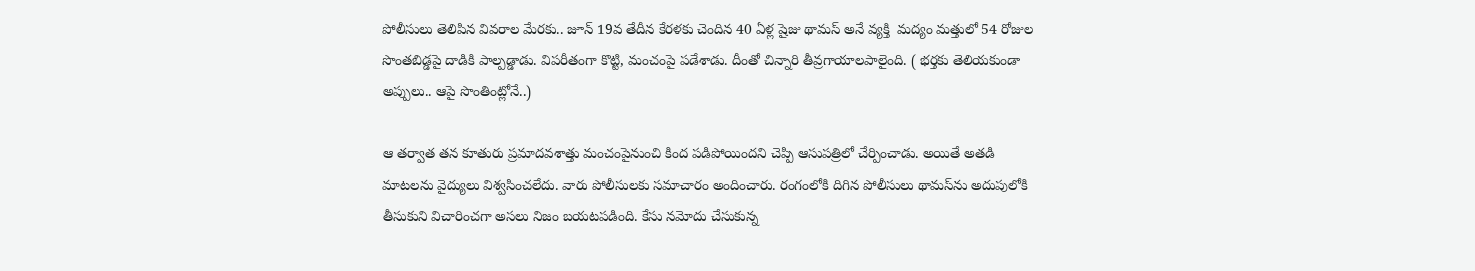పోలీసులు తెలిపిన వివరాల మేరకు.. జూన్‌ 19వ తేదీన కేరళకు చెందిన 40 ఏళ్ల షైజు థామస్‌ అనే వ్యక్తి  మద్యం మత్తులో 54 రోజుల సొంతబిడ్డపై దాడికి పాల్పడ్డాడు. విపరీతంగా కొట్టి, మంచంపై పడేశాడు. దీంతో చిన్నారి తీవ్రగాయాలపాలైంది. ( భర్తకు తెలియకుండా అప్పులు.. ఆపై సొంతింట్లోనే..)

ఆ తర్వాత తన కూతురు ప్రమాదవశాత్తు మంచంపైనుంచి కింద పడిపోయిందని చెప్పి ఆసుపత్రిలో చేర్పించాడు. అయితే అతడి మాటలను వైద్యులు విశ్వసించలేదు. వారు పోలీసులకు సమాచారం అందించారు. రంగంలోకి దిగిన పోలీసులు థామస్‌ను అదుపులోకి తీసుకుని విచారించగా అసలు నిజం బయటపడింది. కేసు నమోదు చేసుకున్న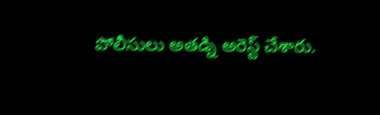పోలీసులు అతడ్ని అరెస్ట్‌ చేశారు.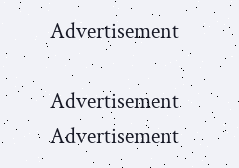Advertisement

Advertisement
Advertisement